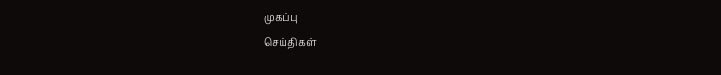முகப்பு
செய்திகள்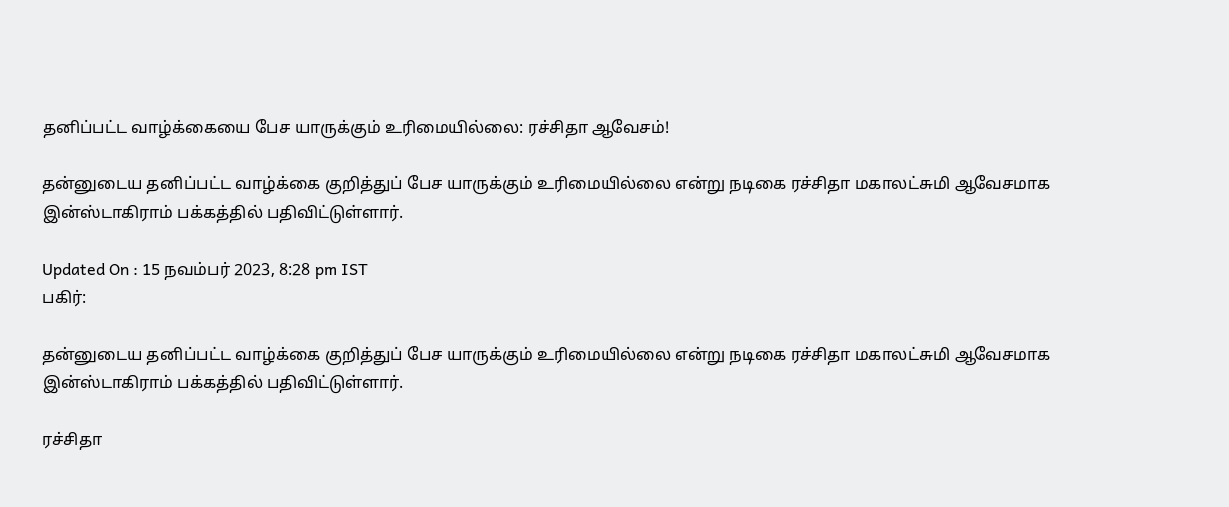தனிப்பட்ட வாழ்க்கையை பேச யாருக்கும் உரிமையில்லை: ரச்சிதா ஆவேசம்!

தன்னுடைய தனிப்பட்ட வாழ்க்கை குறித்துப் பேச யாருக்கும் உரிமையில்லை என்று நடிகை ரச்சிதா மகாலட்சுமி ஆவேசமாக இன்ஸ்டாகிராம் பக்கத்தில் பதிவிட்டுள்ளார்.

Updated On : 15 நவம்பர் 2023, 8:28 pm IST
பகிர்:

தன்னுடைய தனிப்பட்ட வாழ்க்கை குறித்துப் பேச யாருக்கும் உரிமையில்லை என்று நடிகை ரச்சிதா மகாலட்சுமி ஆவேசமாக இன்ஸ்டாகிராம் பக்கத்தில் பதிவிட்டுள்ளார்.

ரச்சிதா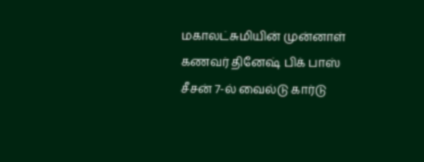மகாலட்சுமியின் முன்னாள் கணவர் தினேஷ் பிக் பாஸ் சீசன் 7-ல் வைல்டு கார்டு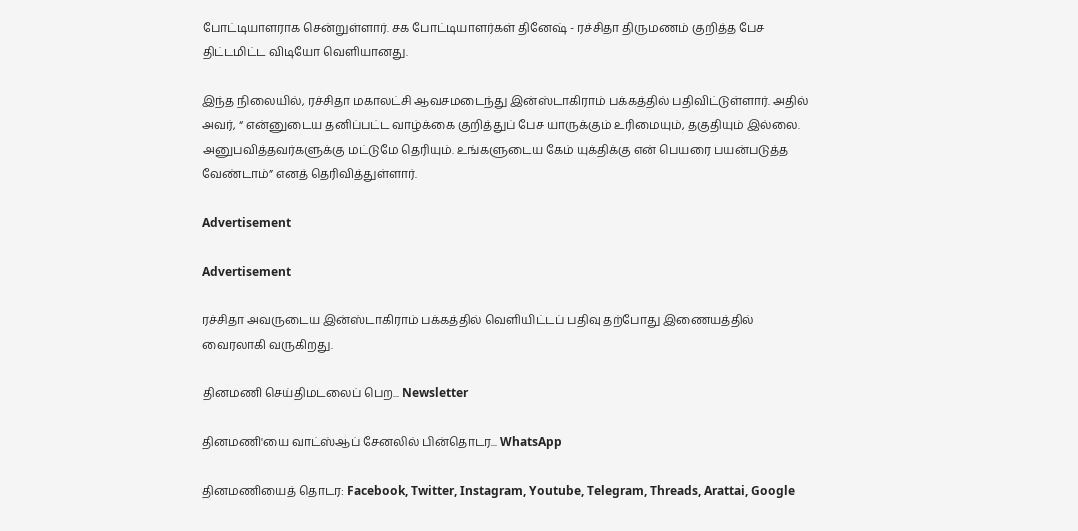போட்டியாளராக சென்றுள்ளார். சக போட்டியாளர்கள் தினேஷ் - ரச்சிதா திருமணம் குறித்த பேச திட்டமிட்ட விடியோ வெளியானது.

இந்த நிலையில், ரச்சிதா மகாலட்சி ஆவசமடைந்து இன்ஸ்டாகிராம் பக்கத்தில் பதிவிட்டுள்ளார். அதில் அவர், “ என்னுடைய தனிப்பட்ட வாழ்க்கை குறித்துப் பேச யாருக்கும் உரிமையும், தகுதியும் இல்லை. அனுபவித்தவர்களுக்கு மட்டுமே தெரியும். உங்களுடைய கேம் யுக்திக்கு என் பெயரை பயன்படுத்த வேண்டாம்” எனத் தெரிவித்துள்ளார்.

Advertisement

Advertisement

ரச்சிதா அவருடைய இன்ஸ்டாகிராம் பக்கத்தில் வெளியிட்டப் பதிவு தற்போது இணையத்தில் வைரலாகி வருகிறது.

தினமணி செய்திமடலைப் பெற... Newsletter

தினமணி'யை வாட்ஸ்ஆப் சேனலில் பின்தொடர... WhatsApp

தினமணியைத் தொடர: Facebook, Twitter, Instagram, Youtube, Telegram, Threads, Arattai, Google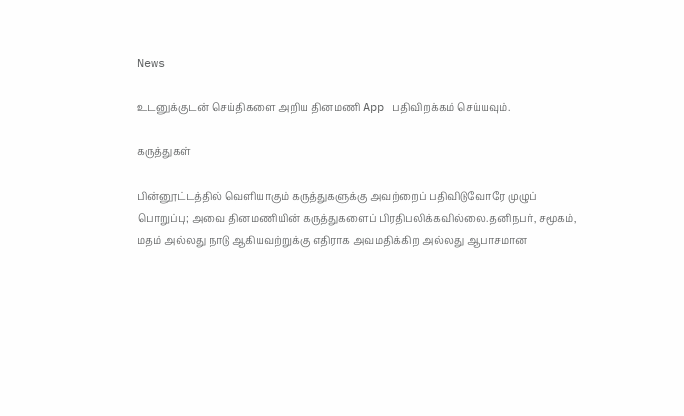News

உடனுக்குடன் செய்திகளை அறிய தினமணி App பதிவிறக்கம் செய்யவும்.

கருத்துகள்

பின்னூட்டத்தில் வெளியாகும் கருத்துகளுக்கு அவற்றைப் பதிவிடுவோரே முழுப் பொறுப்பு; அவை தினமணியின் கருத்துகளைப் பிரதிபலிக்கவில்லை.தனிநபர், சமூகம், மதம் அல்லது நாடு ஆகியவற்றுக்கு எதிராக அவமதிக்கிற அல்லது ஆபாசமான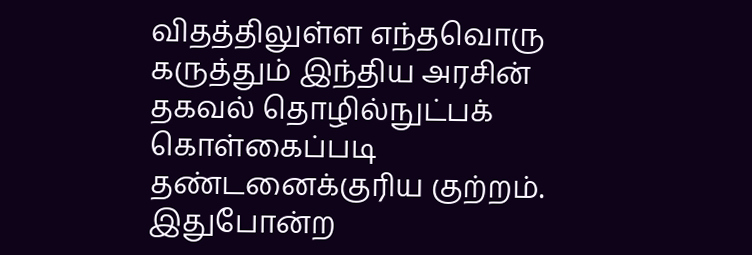விதத்திலுள்ள எந்தவொரு கருத்தும் இந்திய அரசின் தகவல் தொழில்நுட்பக் கொள்கைப்படி தண்டனைக்குரிய குற்றம். இதுபோன்ற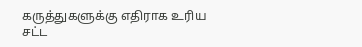கருத்துகளுக்கு எதிராக உரிய சட்ட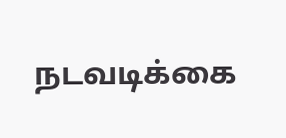நடவடிக்கை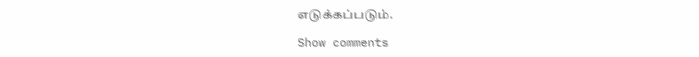எடுக்கப்படும்.

Show comments